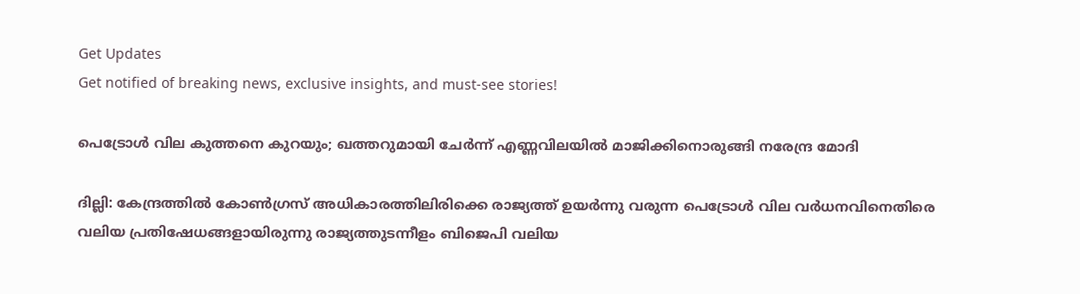Get Updates
Get notified of breaking news, exclusive insights, and must-see stories!

പെട്രോള്‍ വില കുത്തനെ കുറയും; ഖത്തറുമായി ചേര്‍ന്ന് എണ്ണവിലയില്‍ മാജിക്കിനൊരുങ്ങി നരേന്ദ്ര മോദി

ദില്ലി: കേന്ദ്രത്തില്‍ കോണ്‍ഗ്രസ് അധികാരത്തിലിരിക്കെ രാജ്യത്ത് ഉയര്‍ന്നു വരുന്ന പെട്രോള്‍ വില വര്‍ധനവിനെതിരെ വലിയ പ്രതിഷേധങ്ങളായിരുന്നു രാജ്യത്തുടന്നീളം ബിജെപി വലിയ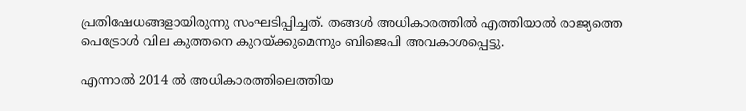പ്രതിഷേധങ്ങളായിരുന്നു സംഘടിപ്പിച്ചത്. തങ്ങള്‍ അധികാരത്തില്‍ എത്തിയാല്‍ രാജ്യത്തെ പെട്രോള്‍ വില കുത്തനെ കുറയ്ക്കുമെന്നും ബിജെപി അവകാശപ്പെട്ടു.

എന്നാല്‍ 2014 ല്‍ അധികാരത്തിലെത്തിയ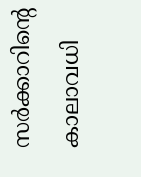സര്‍ക്കാറിന്റെ കാലാവധി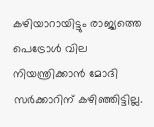കഴിയാറായിട്ടും രാജ്യത്തെ പെട്രോള്‍ വില നിയന്ത്രിക്കാന്‍ മോദി സര്‍ക്കാറിന് കഴിഞ്ഞിട്ടില്ല.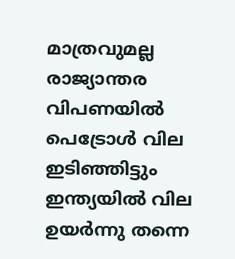മാത്രവുമല്ല രാജ്യാന്തര വിപണയില്‍ പെട്രോള്‍ വില ഇടിഞ്ഞിട്ടും ഇന്ത്യയില്‍ വില ഉയര്‍ന്നു തന്നെ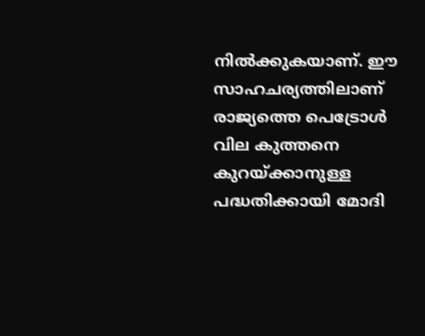നില്‍ക്കുകയാണ്. ഈ സാഹചര്യത്തിലാണ് രാജ്യത്തെ പെട്രോള്‍ വില കുത്തനെ കുറയ്ക്കാനുള്ള പദ്ധതിക്കായി മോദി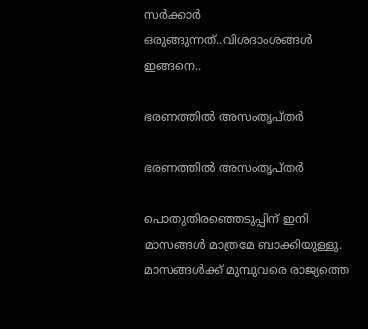സര്‍ക്കാര്‍ ഒരുങ്ങുന്നത്..വിശദാംശങ്ങള്‍ ഇങ്ങനെ..

ഭരണത്തില്‍ അസംതൃപ്തര്‍

ഭരണത്തില്‍ അസംതൃപ്തര്‍

പൊതുതിരഞ്ഞെടുപ്പിന് ഇനി മാസങ്ങള്‍ മാത്രമേ ബാക്കിയുള്ളു. മാസങ്ങള്‍ക്ക് മുമ്പുവരെ രാജ്യത്തെ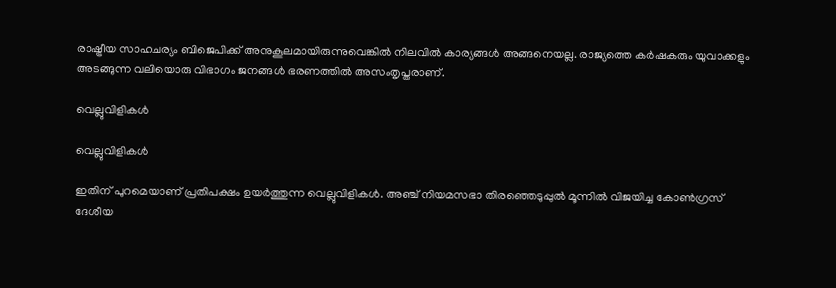രാഷ്ട്രീയ സാഹചര്യം ബിജെപിക്ക് അനുകൂലമായിരുന്നുവെങ്കില്‍ നിലവില്‍ കാര്യങ്ങള്‍ അങ്ങനെയല്ല. രാജ്യത്തെ കര്‍ഷകരും യുവാക്കളും അടങ്ങുന്ന വലിയൊരു വിഭാഗം ജനങ്ങള്‍ ഭരണത്തില്‍ അസംതൃപ്തരാണ്.

വെല്ലുവിളികള്‍

വെല്ലുവിളികള്‍

ഇതിന് പുറമെയാണ് പ്രതിപക്ഷം ഉയര്‍ത്തുന്ന വെല്ലുവിളികള്‍. അഞ്ച് നിയമസഭാ തിരഞ്ഞെടുപ്പുല്‍ മൂന്നില്‍ വിജയിച്ച കോണ്‍ഗ്രസ് ദേശീയ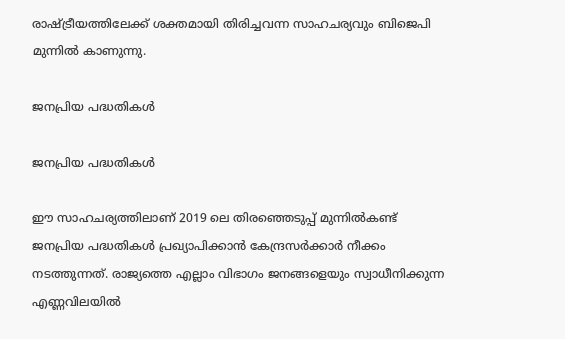രാഷ്ട്രീയത്തിലേക്ക് ശക്തമായി തിരിച്ചവന്ന സാഹചര്യവും ബിജെപി മുന്നില്‍ കാണുന്നു.

ജനപ്രിയ പദ്ധതികള്‍

ജനപ്രിയ പദ്ധതികള്‍

ഈ സാഹചര്യത്തിലാണ് 2019 ലെ തിരഞ്ഞെടുപ്പ് മുന്നില്‍കണ്ട് ജനപ്രിയ പദ്ധതികള്‍ പ്രഖ്യാപിക്കാന്‍ കേന്ദ്രസര്‍ക്കാര്‍ നീക്കം നടത്തുന്നത്. രാജ്യത്തെ എല്ലാം വിഭാഗം ജനങ്ങളെയും സ്വാധീനിക്കുന്ന എണ്ണവിലയില്‍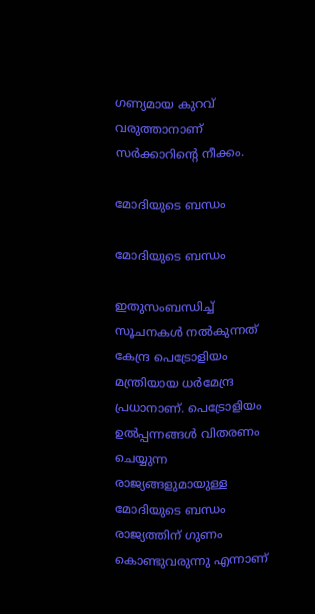ഗണ്യമായ കുറവ് വരുത്താനാണ് സര്‍ക്കാറിന്റെ നീക്കം.

മോദിയുടെ ബന്ധം

മോദിയുടെ ബന്ധം

ഇതുസംബന്ധിച്ച് സൂചനകള്‍ നല്‍കുന്നത് കേന്ദ്ര പെട്രോളിയം മന്ത്രിയായ ധര്‍മേന്ദ്ര പ്രധാനാണ്. പെട്രോളിയം ഉല്‍പ്പന്നങ്ങള്‍ വിതരണം ചെയ്യുന്ന രാജ്യങ്ങളുമായുള്ള മോദിയുടെ ബന്ധം രാജ്യത്തിന് ഗുണം കൊണ്ടുവരുന്നു എന്നാണ്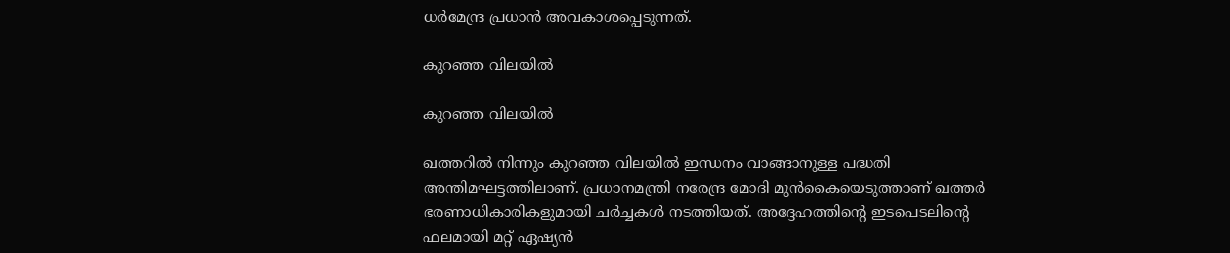ധര്‍മേന്ദ്ര പ്രധാന്‍ അവകാശപ്പെടുന്നത്.

കുറഞ്ഞ വിലയില്‍

കുറഞ്ഞ വിലയില്‍

ഖത്തറില്‍ നിന്നും കുറഞ്ഞ വിലയില്‍ ഇന്ധനം വാങ്ങാനുള്ള പദ്ധതി അന്തിമഘട്ടത്തിലാണ്. പ്രധാനമന്ത്രി നരേന്ദ്ര മോദി മുന്‍കൈയെടുത്താണ് ഖത്തര്‍ ഭരണാധികാരികളുമായി ചര്‍ച്ചകള്‍ നടത്തിയത്. അദ്ദേഹത്തിന്റെ ഇടപെടലിന്റെ ഫലമായി മറ്റ് ഏഷ്യന്‍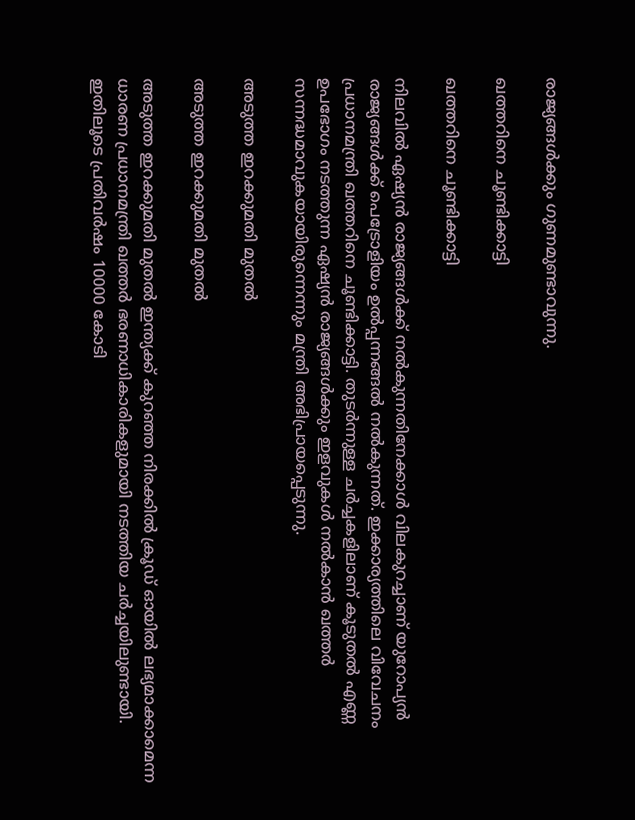രാജ്യങ്ങള്‍ക്കും ഗുണമുണ്ടാവുന്നു.

ഖത്തറിനെ ചൂണ്ടിക്കാട്ടി

ഖത്തറിനെ ചൂണ്ടിക്കാട്ടി

നിലവില്‍ ഏഷ്യന്‍ രാജ്യങ്ങള്‍ക്ക് നല്‍കുന്നതിനേക്കാള്‍ വിലകുറച്ചാണ് യുറോപ്യന്‍ രാജ്യങ്ങള്‍ക്ക് പെട്രോളിയം ഉല്‍പ്പന്നങ്ങല്‍ നല്‍കുന്നത്. ഇക്കാര്യത്തിലെ വിവേചനം പ്രധാനമന്ത്രി ഖത്തറിനെ ചൂണ്ടിക്കാട്ടി. തുടര്‍ന്നുള്ള ചര്‍ച്ചകളിലാണ് കൂടുതല്‍ എണ്ണ ഉപഭോഗം നടത്തുന്ന ഏഷ്യന്‍ രാജ്യങ്ങള്‍ക്കും ഇളവുകള്‍ നല്‍കാന്‍ ഖത്തര്‍ സന്നദ്ധമാവുകയായിരുന്നെന്നും മന്ത്രി അഭിപ്രായപ്പെടുന്നു.

അടുത്ത ഇറക്കുമതി മുതല്‍

അടുത്ത ഇറക്കുമതി മുതല്‍

അടുത്ത ഇറക്കുമതി മുതല്‍ ഇന്ത്യക്ക് കുറഞ്ഞ നിരക്കില്‍ ക്രൂഡ് ഓയില്‍ ലഭ്യമാക്കാമെന്ന ധാരണ പ്രധാനമന്ത്രി ഖത്തര്‍ ഭരണാധികാരികളുമായി നടത്തിയ ചര്‍ച്ചയിലുണ്ടായി. ഇതിലൂടെ പ്രതിവര്‍ഷം 10000 കോടി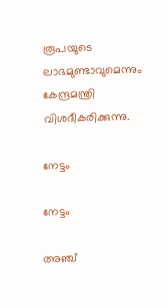രൂപയുടെ ലാഭമുണ്ടാവുമെന്നും കേന്ദ്രമന്ത്രി വിശദീകരിക്കുന്നു.

നേട്ടം

നേട്ടം

അഞ്ച്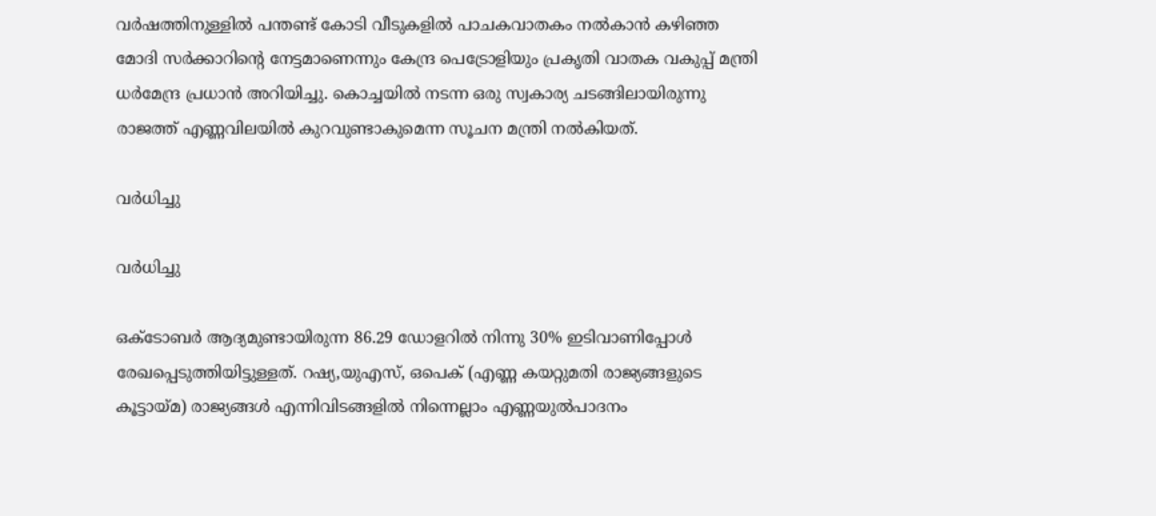വര്‍ഷത്തിനുള്ളില്‍ പന്തണ്ട് കോടി വീടുകളില്‍ പാചകവാതകം നല്‍കാന്‍ കഴിഞ്ഞ മോദി സര്‍ക്കാറിന്റെ നേട്ടമാണെന്നും കേന്ദ്ര പെട്രോളിയും പ്രകൃതി വാതക വകുപ്പ് മന്ത്രി ധര്‍മേന്ദ്ര പ്രധാന്‍ അറിയിച്ചു. കൊച്ചയില്‍ നടന്ന ഒരു സ്വകാര്യ ചടങ്ങിലായിരുന്നു രാജത്ത് എണ്ണവിലയില്‍ കുറവുണ്ടാകുമെന്ന സൂചന മന്ത്രി നല്‍കിയത്.

വര്‍ധിച്ചു

വര്‍ധിച്ചു

ഒക്ടോബര്‍ ആദ്യമുണ്ടായിരുന്ന 86.29 ഡോളറില്‍ നിന്നു 30% ഇടിവാണിപ്പോള്‍ രേഖപ്പെടുത്തിയിട്ടുള്ളത്. റഷ്യ,യുഎസ്, ഒപെക് (എണ്ണ കയറ്റുമതി രാജ്യങ്ങളുടെ കൂട്ടായ്മ) രാജ്യങ്ങള്‍ എന്നിവിടങ്ങളില്‍ നിന്നെല്ലാം എണ്ണയുല്‍പാദനം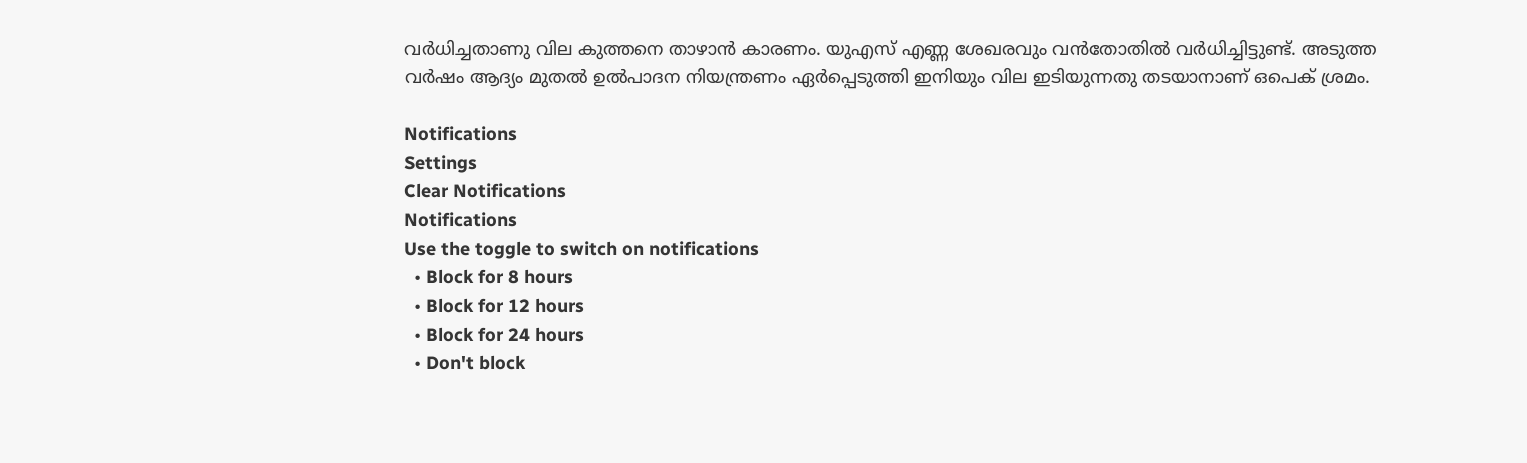വര്‍ധിച്ചതാണു വില കുത്തനെ താഴാന്‍ കാരണം. യുഎസ് എണ്ണ ശേഖരവും വന്‍തോതില്‍ വര്‍ധിച്ചിട്ടുണ്ട്. അടുത്ത വര്‍ഷം ആദ്യം മുതല്‍ ഉല്‍പാദന നിയന്ത്രണം ഏര്‍പ്പെടുത്തി ഇനിയും വില ഇടിയുന്നതു തടയാനാണ് ഒപെക് ശ്രമം.

Notifications
Settings
Clear Notifications
Notifications
Use the toggle to switch on notifications
  • Block for 8 hours
  • Block for 12 hours
  • Block for 24 hours
  • Don't block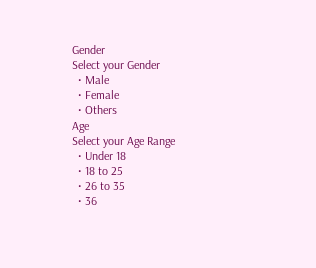Gender
Select your Gender
  • Male
  • Female
  • Others
Age
Select your Age Range
  • Under 18
  • 18 to 25
  • 26 to 35
  • 36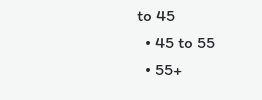to 45
  • 45 to 55
  • 55+